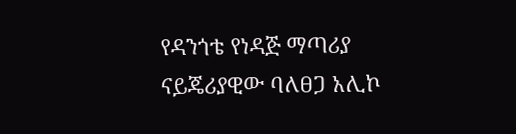የዳንጎቴ የነዳጅ ማጣሪያ
ናይጄሪያዊው ባለፀጋ አሊኮ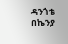ዳንጎቴ በኬንያ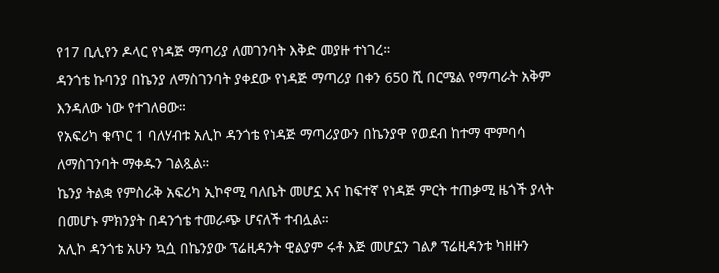የ17 ቢሊየን ዶላር የነዳጅ ማጣሪያ ለመገንባት እቅድ መያዙ ተነገረ።
ዳንጎቴ ኩባንያ በኬንያ ለማስገንባት ያቀደው የነዳጅ ማጣሪያ በቀን 650 ሺ በርሜል የማጣራት አቅም እንዳለው ነው የተገለፀው።
የአፍሪካ ቁጥር 1 ባለሃብቱ አሊኮ ዳንጎቴ የነዳጅ ማጣሪያውን በኬንያዋ የወደብ ከተማ ሞምባሳ ለማስገንባት ማቀዱን ገልጿል።
ኬንያ ትልቋ የምስራቅ አፍሪካ ኢኮኖሚ ባለቤት መሆኗ እና ከፍተኛ የነዳጅ ምርት ተጠቃሚ ዜጎች ያላት በመሆኑ ምክንያት በዳንጎቴ ተመራጭ ሆናለች ተብሏል።
አሊኮ ዳንጎቴ አሁን ኳሷ በኬንያው ፕሬዚዳንት ዊልያም ሩቶ እጅ መሆኗን ገልፆ ፕሬዚዳንቱ ካዘዙን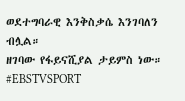ወደተግባራዊ እንቅስቃሴ እንገባለን ብሏል።
ዘገባው የፋይናሺያል ታይምስ ነው።
#EBSTVSPORT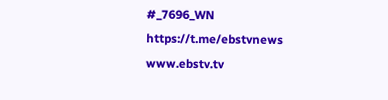#_7696_WN
https://t.me/ebstvnews
www.ebstv.tv